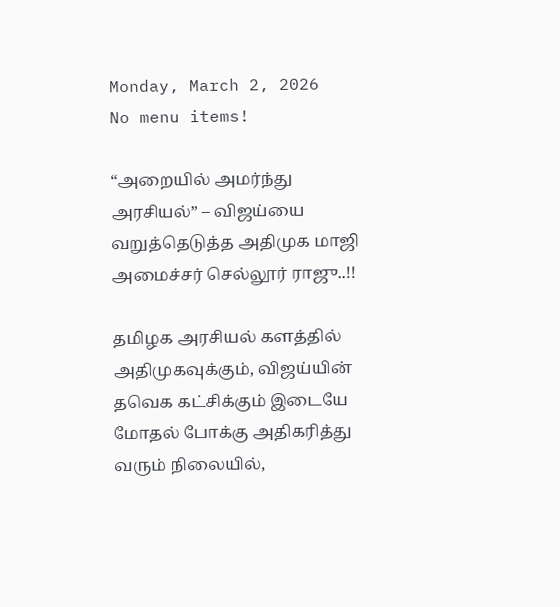Monday, March 2, 2026
No menu items!

“அறையில் அமர்ந்து அரசியல்” – விஜய்யை வறுத்தெடுத்த அதிமுக மாஜி அமைச்சர் செல்லூர் ராஜு..!!

தமிழக அரசியல் களத்தில் அதிமுகவுக்கும், விஜய்யின் தவெக கட்சிக்கும் இடையே மோதல் போக்கு அதிகரித்து வரும் நிலையில்,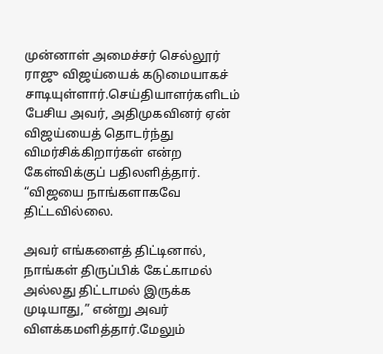முன்னாள் அமைச்சர் செல்லூர் ராஜு விஜய்யைக் கடுமையாகச் சாடியுள்ளார்.செய்தியாளர்களிடம் பேசிய அவர், அதிமுகவினர் ஏன் விஜய்யைத் தொடர்ந்து விமர்சிக்கிறார்கள் என்ற கேள்விக்குப் பதிலளித்தார். “விஜயை நாங்களாகவே திட்டவில்லை.

அவர் எங்களைத் திட்டினால், நாங்கள் திருப்பிக் கேட்காமல் அல்லது திட்டாமல் இருக்க முடியாது,” என்று அவர் விளக்கமளித்தார்.மேலும்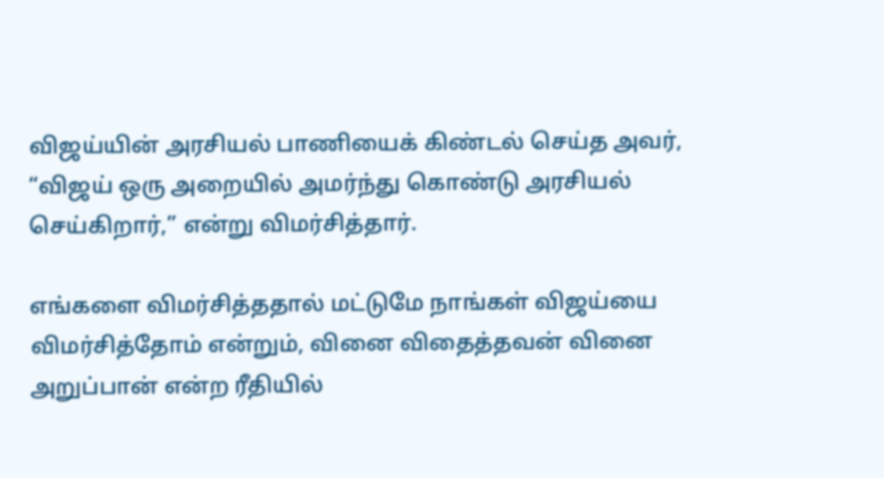விஜய்யின் அரசியல் பாணியைக் கிண்டல் செய்த அவர், “விஜய் ஒரு அறையில் அமர்ந்து கொண்டு அரசியல் செய்கிறார்,” என்று விமர்சித்தார்.

எங்களை விமர்சித்ததால் மட்டுமே நாங்கள் விஜய்யை விமர்சித்தோம் என்றும், வினை விதைத்தவன் வினை அறுப்பான் என்ற ரீதியில்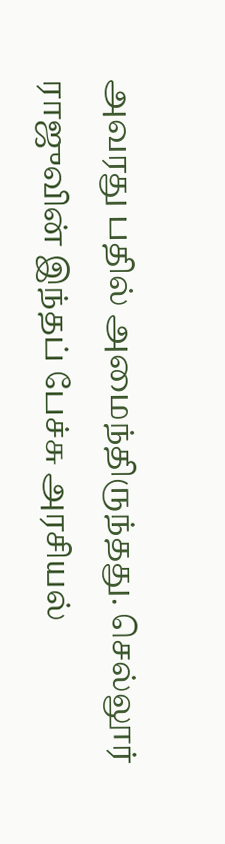அவரது பதில் அமைந்திருந்தது. செல்லூர் ராஜுவின் இந்தப் பேச்சு அரசியல்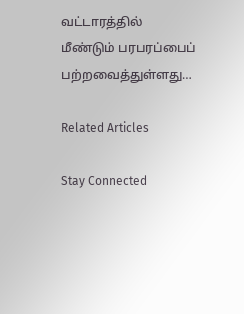வட்டாரத்தில் மீண்டும் பரபரப்பைப் பற்றவைத்துள்ளது…

Related Articles

Stay Connected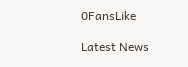0FansLike

Latest News